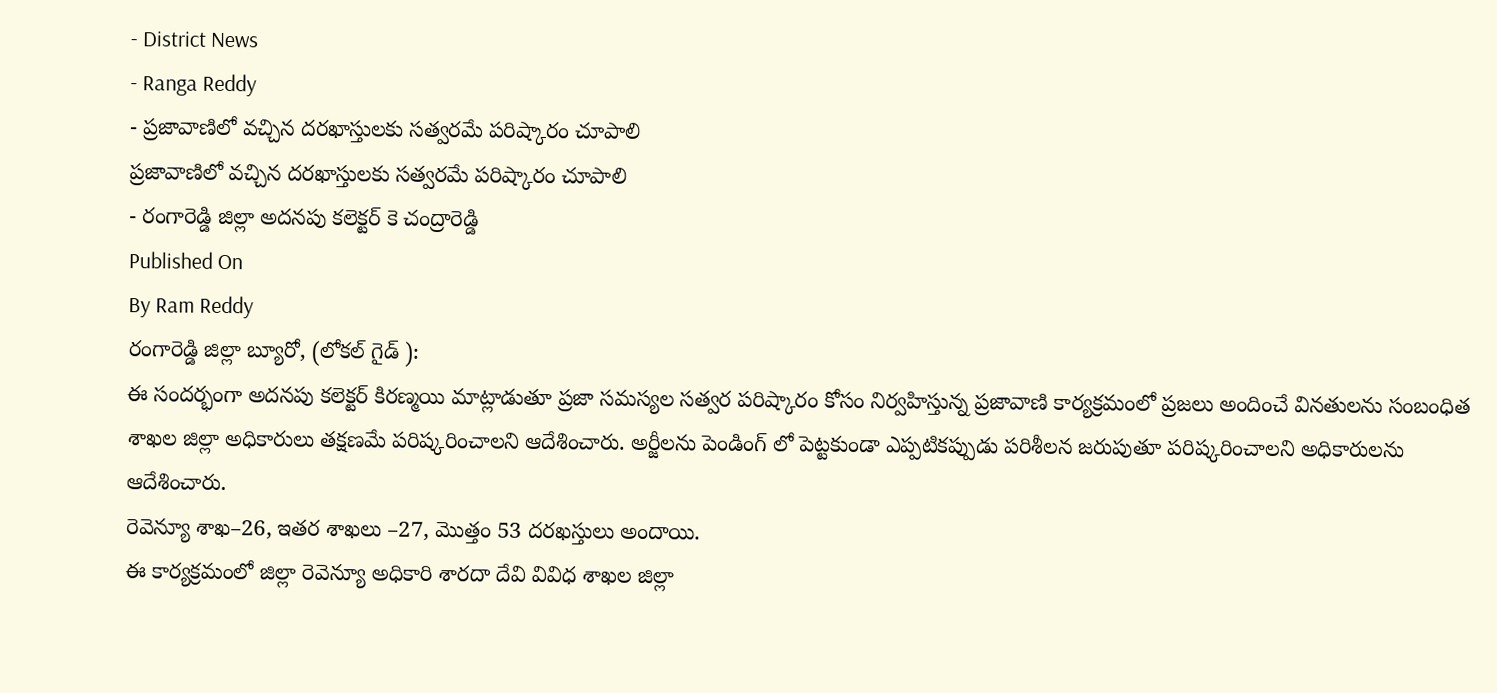- District News
- Ranga Reddy
- ప్రజావాణిలో వచ్చిన దరఖాస్తులకు సత్వరమే పరిష్కారం చూపాలి
ప్రజావాణిలో వచ్చిన దరఖాస్తులకు సత్వరమే పరిష్కారం చూపాలి
- రంగారెడ్డి జిల్లా అదనపు కలెక్టర్ కె చంద్రారెడ్డి
Published On
By Ram Reddy
రంగారెడ్డి జిల్లా బ్యూరో, (లోకల్ గైడ్ ):
ఈ సందర్భంగా అదనపు కలెక్టర్ కిరణ్మయి మాట్లాడుతూ ప్రజా సమస్యల సత్వర పరిష్కారం కోసం నిర్వహిస్తున్న ప్రజావాణి కార్యక్రమంలో ప్రజలు అందించే వినతులను సంబంధిత శాఖల జిల్లా అధికారులు తక్షణమే పరిష్కరించాలని ఆదేశించారు. అర్జీలను పెండింగ్ లో పెట్టకుండా ఎప్పటికప్పుడు పరిశీలన జరుపుతూ పరిష్కరించాలని అధికారులను ఆదేశించారు.
రెవెన్యూ శాఖ–26, ఇతర శాఖలు –27, మొత్తం 53 దరఖస్తులు అందాయి.
ఈ కార్యక్రమంలో జిల్లా రెవెన్యూ అధికారి శారదా దేవి వివిధ శాఖల జిల్లా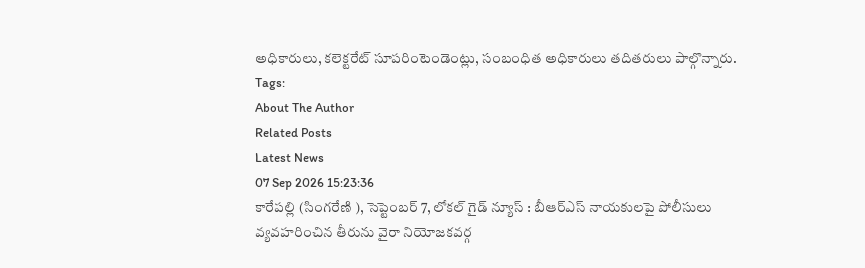అధికారులు, కలెక్టరేట్ సూపరింటెండెంట్లు, సంబంధిత అధికారులు తదితరులు పాల్గొన్నారు.
Tags:
About The Author
Related Posts
Latest News
07 Sep 2026 15:23:36
కారేపల్లి (సింగరేణి ), సెప్టెంబర్ 7, లోకల్ గైడ్ న్యూస్ : బీఆర్ఎస్ నాయకులపై పోలీసులు వ్యవహరించిన తీరును వైరా నియోజకవర్గ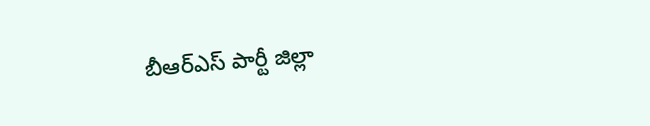బీఆర్ఎస్ పార్టీ జిల్లా